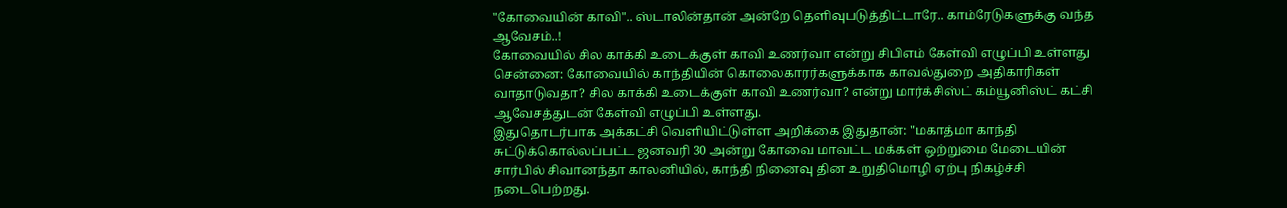"கோவையின் காவி".. ஸ்டாலின்தான் அன்றே தெளிவுபடுத்திட்டாரே.. காம்ரேடுகளுக்கு வந்த ஆவேசம்..!
கோவையில் சில காக்கி உடைக்குள் காவி உணர்வா என்று சிபிஎம் கேள்வி எழுப்பி உள்ளது
சென்னை: கோவையில் காந்தியின் கொலைகாரர்களுக்காக காவல்துறை அதிகாரிகள் வாதாடுவதா? சில காக்கி உடைக்குள் காவி உணர்வா? என்று மார்க்சிஸ்ட் கம்யூனிஸ்ட் கட்சி ஆவேசத்துடன் கேள்வி எழுப்பி உள்ளது.
இதுதொடர்பாக அக்கட்சி வெளியிட்டுள்ள அறிக்கை இதுதான்: "மகாத்மா காந்தி சுட்டுக்கொல்லப்பட்ட ஜனவரி 30 அன்று கோவை மாவட்ட மக்கள் ஒற்றுமை மேடையின் சார்பில் சிவானந்தா காலனியில், காந்தி நினைவு தின உறுதிமொழி ஏற்பு நிகழ்ச்சி நடைபெற்றது.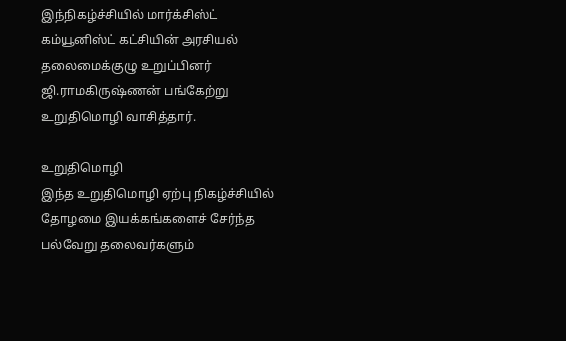இந்நிகழ்ச்சியில் மார்க்சிஸ்ட் கம்யூனிஸ்ட் கட்சியின் அரசியல் தலைமைக்குழு உறுப்பினர் ஜி.ராமகிருஷ்ணன் பங்கேற்று உறுதிமொழி வாசித்தார்.

உறுதிமொழி
இந்த உறுதிமொழி ஏற்பு நிகழ்ச்சியில் தோழமை இயக்கங்களைச் சேர்ந்த பல்வேறு தலைவர்களும்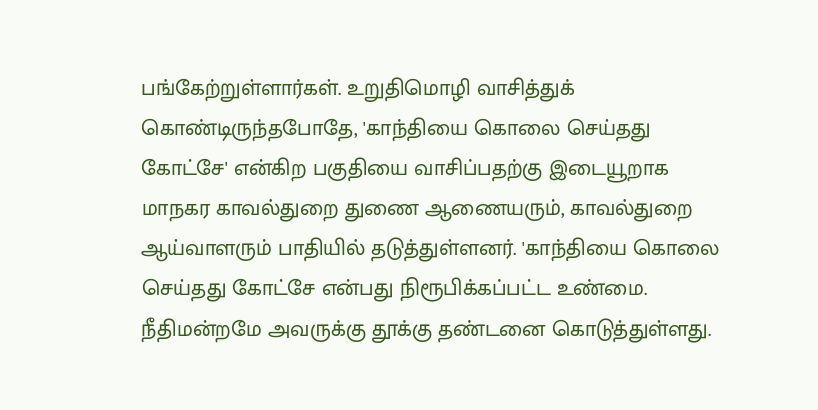பங்கேற்றுள்ளார்கள். உறுதிமொழி வாசித்துக் கொண்டிருந்தபோதே, 'காந்தியை கொலை செய்தது கோட்சே' என்கிற பகுதியை வாசிப்பதற்கு இடையூறாக மாநகர காவல்துறை துணை ஆணையரும், காவல்துறை ஆய்வாளரும் பாதியில் தடுத்துள்ளனர். 'காந்தியை கொலை செய்தது கோட்சே என்பது நிரூபிக்கப்பட்ட உண்மை. நீதிமன்றமே அவருக்கு தூக்கு தண்டனை கொடுத்துள்ளது.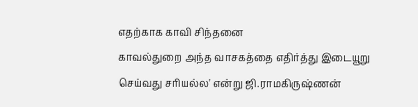எதற்காக காவி சிந்தனை
காவல்துறை அந்த வாசகத்தை எதிர்த்து இடையூறு செய்வது சரியல்ல' என்று ஜி.ராமகிருஷ்ணன்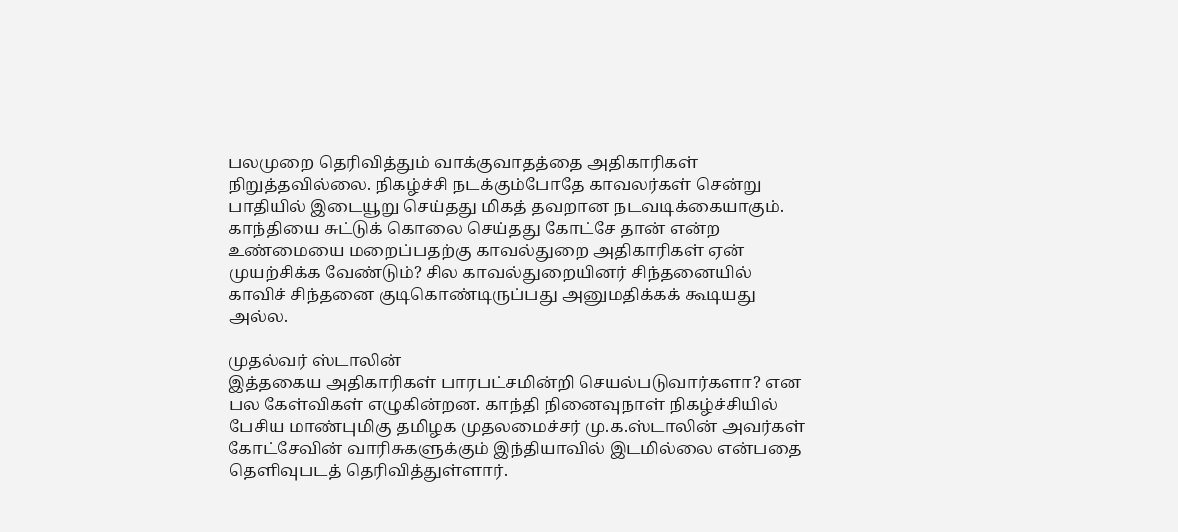பலமுறை தெரிவித்தும் வாக்குவாதத்தை அதிகாரிகள் நிறுத்தவில்லை. நிகழ்ச்சி நடக்கும்போதே காவலர்கள் சென்று பாதியில் இடையூறு செய்தது மிகத் தவறான நடவடிக்கையாகும். காந்தியை சுட்டுக் கொலை செய்தது கோட்சே தான் என்ற உண்மையை மறைப்பதற்கு காவல்துறை அதிகாரிகள் ஏன் முயற்சிக்க வேண்டும்? சில காவல்துறையினர் சிந்தனையில் காவிச் சிந்தனை குடிகொண்டிருப்பது அனுமதிக்கக் கூடியது அல்ல.

முதல்வர் ஸ்டாலின்
இத்தகைய அதிகாரிகள் பாரபட்சமின்றி செயல்படுவார்களா? என பல கேள்விகள் எழுகின்றன. காந்தி நினைவுநாள் நிகழ்ச்சியில் பேசிய மாண்புமிகு தமிழக முதலமைச்சர் மு.க.ஸ்டாலின் அவர்கள் கோட்சேவின் வாரிசுகளுக்கும் இந்தியாவில் இடமில்லை என்பதை தெளிவுபடத் தெரிவித்துள்ளார்.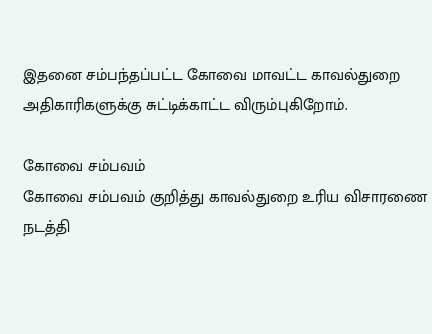இதனை சம்பந்தப்பட்ட கோவை மாவட்ட காவல்துறை அதிகாரிகளுக்கு சுட்டிக்காட்ட விரும்புகிறோம்.

கோவை சம்பவம்
கோவை சம்பவம் குறித்து காவல்துறை உரிய விசாரணை நடத்தி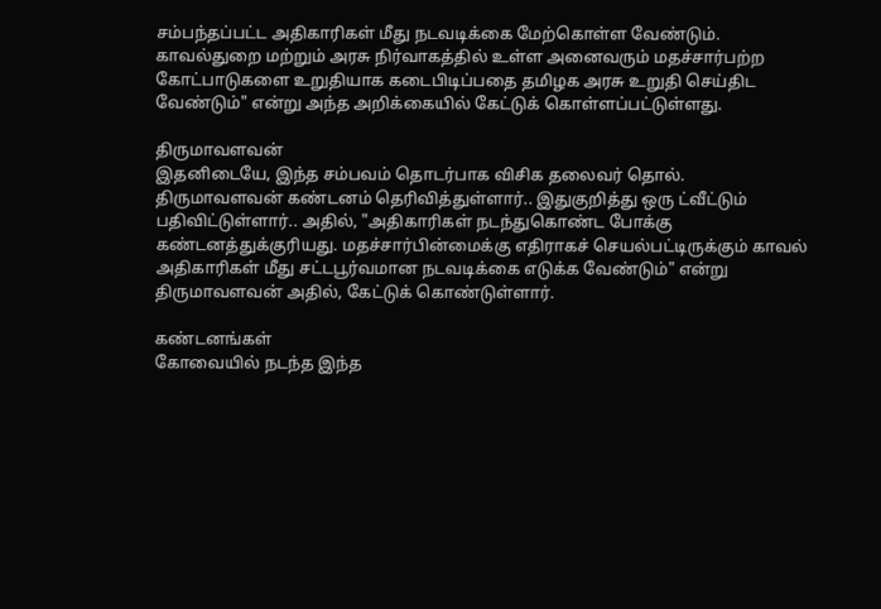சம்பந்தப்பட்ட அதிகாரிகள் மீது நடவடிக்கை மேற்கொள்ள வேண்டும். காவல்துறை மற்றும் அரசு நிர்வாகத்தில் உள்ள அனைவரும் மதச்சார்பற்ற கோட்பாடுகளை உறுதியாக கடைபிடிப்பதை தமிழக அரசு உறுதி செய்திட வேண்டும்" என்று அந்த அறிக்கையில் கேட்டுக் கொள்ளப்பட்டுள்ளது.

திருமாவளவன்
இதனிடையே, இந்த சம்பவம் தொடர்பாக விசிக தலைவர் தொல். திருமாவளவன் கண்டனம் தெரிவித்துள்ளார்.. இதுகுறித்து ஒரு ட்வீட்டும் பதிவிட்டுள்ளார்.. அதில், "அதிகாரிகள் நடந்துகொண்ட போக்கு கண்டனத்துக்குரியது. மதச்சார்பின்மைக்கு எதிராகச் செயல்பட்டிருக்கும் காவல் அதிகாரிகள் மீது சட்டபூர்வமான நடவடிக்கை எடுக்க வேண்டும்" என்று திருமாவளவன் அதில், கேட்டுக் கொண்டுள்ளார்.

கண்டனங்கள்
கோவையில் நடந்த இந்த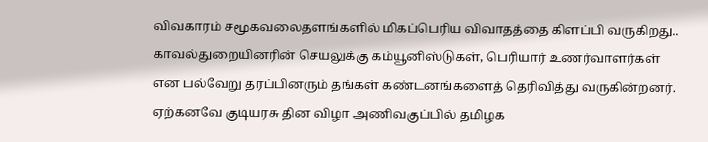விவகாரம் சமூகவலைதளங்களில் மிகப்பெரிய விவாதத்தை கிளப்பி வருகிறது.. காவல்துறையினரின் செயலுக்கு கம்யூனிஸ்டுகள், பெரியார் உணர்வாளர்கள் என பல்வேறு தரப்பினரும் தங்கள் கண்டனங்களைத் தெரிவித்து வருகின்றனர். ஏற்கனவே குடியரசு தின விழா அணிவகுப்பில் தமிழக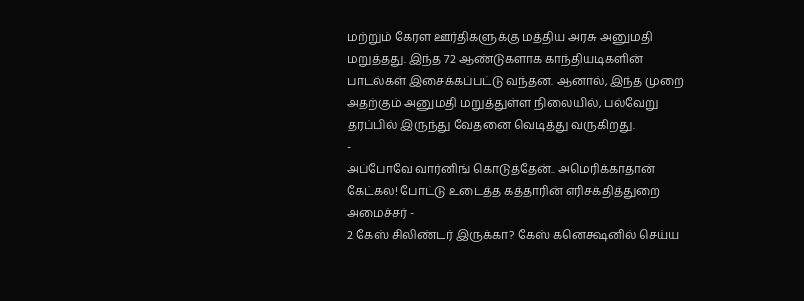மற்றும் கேரள ஊர்திகளுக்கு மத்திய அரசு அனுமதி மறுத்தது. இந்த 72 ஆண்டுகளாக காந்தியடிகளின் பாடல்கள் இசைக்கப்பட்டு வந்தன. ஆனால், இந்த முறை அதற்கும் அனுமதி மறுத்துள்ள நிலையில், பல்வேறு தரப்பில் இருந்து வேதனை வெடித்து வருகிறது.
-
அப்போவே வார்னிங் கொடுத்தேன்.. அமெரிக்காதான் கேட்கல! போட்டு உடைத்த கத்தாரின் எரிசக்தித்துறை அமைச்சர் -
2 கேஸ் சிலிண்டர் இருக்கா? கேஸ் கனெக்ஷனில் செய்ய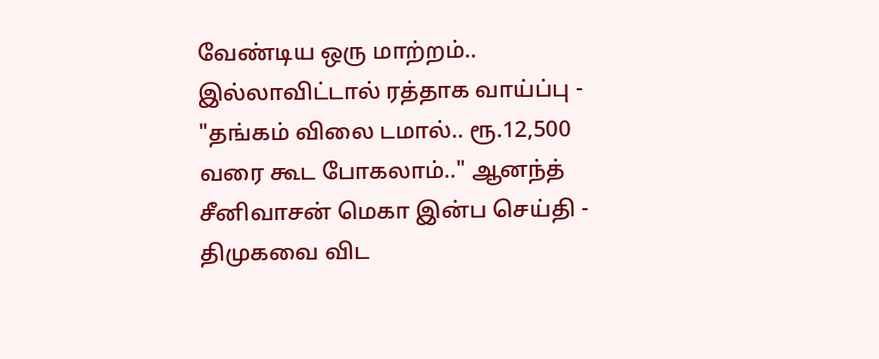வேண்டிய ஒரு மாற்றம்.. இல்லாவிட்டால் ரத்தாக வாய்ப்பு -
"தங்கம் விலை டமால்.. ரூ.12,500 வரை கூட போகலாம்.." ஆனந்த் சீனிவாசன் மெகா இன்ப செய்தி -
திமுகவை விட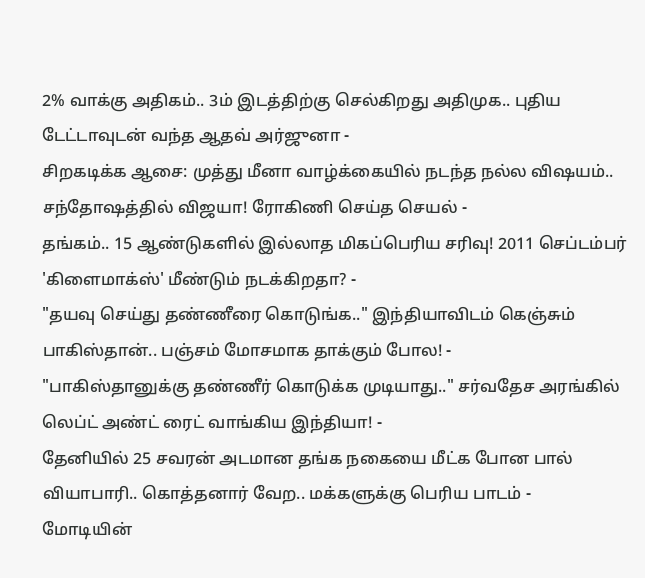2% வாக்கு அதிகம்.. 3ம் இடத்திற்கு செல்கிறது அதிமுக.. புதிய டேட்டாவுடன் வந்த ஆதவ் அர்ஜுனா -
சிறகடிக்க ஆசை: முத்து மீனா வாழ்க்கையில் நடந்த நல்ல விஷயம்.. சந்தோஷத்தில் விஜயா! ரோகிணி செய்த செயல் -
தங்கம்.. 15 ஆண்டுகளில் இல்லாத மிகப்பெரிய சரிவு! 2011 செப்டம்பர் 'கிளைமாக்ஸ்' மீண்டும் நடக்கிறதா? -
"தயவு செய்து தண்ணீரை கொடுங்க.." இந்தியாவிடம் கெஞ்சும் பாகிஸ்தான்.. பஞ்சம் மோசமாக தாக்கும் போல! -
"பாகிஸ்தானுக்கு தண்ணீர் கொடுக்க முடியாது.." சர்வதேச அரங்கில் லெப்ட் அண்ட் ரைட் வாங்கிய இந்தியா! -
தேனியில் 25 சவரன் அடமான தங்க நகையை மீட்க போன பால் வியாபாரி.. கொத்தனார் வேற.. மக்களுக்கு பெரிய பாடம் -
மோடியின்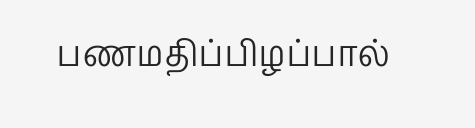பணமதிப்பிழப்பால்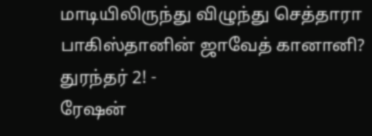மாடியிலிருந்து விழுந்து செத்தாரா பாகிஸ்தானின் ஜாவேத் கானானி? துரந்தர் 2! -
ரேஷன்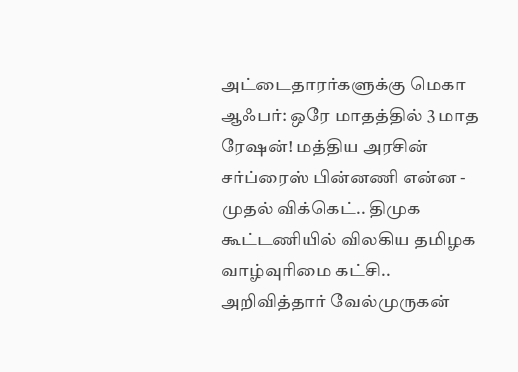அட்டைதாரர்களுக்கு மெகா ஆஃபர்: ஒரே மாதத்தில் 3 மாத ரேஷன்! மத்திய அரசின் சர்ப்ரைஸ் பின்னணி என்ன -
முதல் விக்கெட்.. திமுக கூட்டணியில் விலகிய தமிழக வாழ்வுரிமை கட்சி.. அறிவித்தார் வேல்முருகன்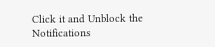Click it and Unblock the Notifications